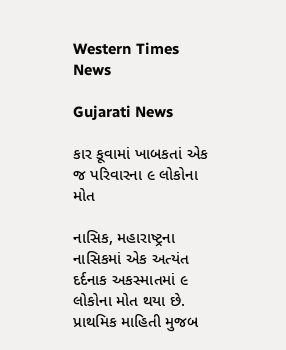Western Times News

Gujarati News

કાર કૂવામાં ખાબકતાં એક જ પરિવારના ૯ લોકોના મોત

નાસિક, મહારાષ્ટ્રના નાસિકમાં એક અત્યંત દર્દનાક અકસ્માતમાં ૯ લોકોના મોત થયા છે. પ્રાથમિક માહિતી મુજબ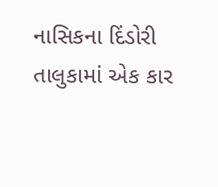નાસિકના દિંડોરી તાલુકામાં એક કાર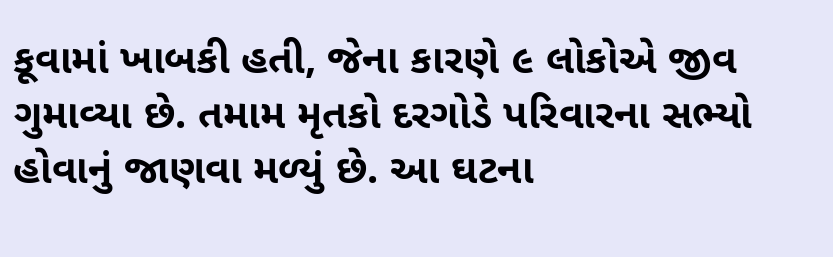કૂવામાં ખાબકી હતી, જેના કારણે ૯ લોકોએ જીવ ગુમાવ્યા છે. તમામ મૃતકો દરગોડે પરિવારના સભ્યો હોવાનું જાણવા મળ્યું છે. આ ઘટના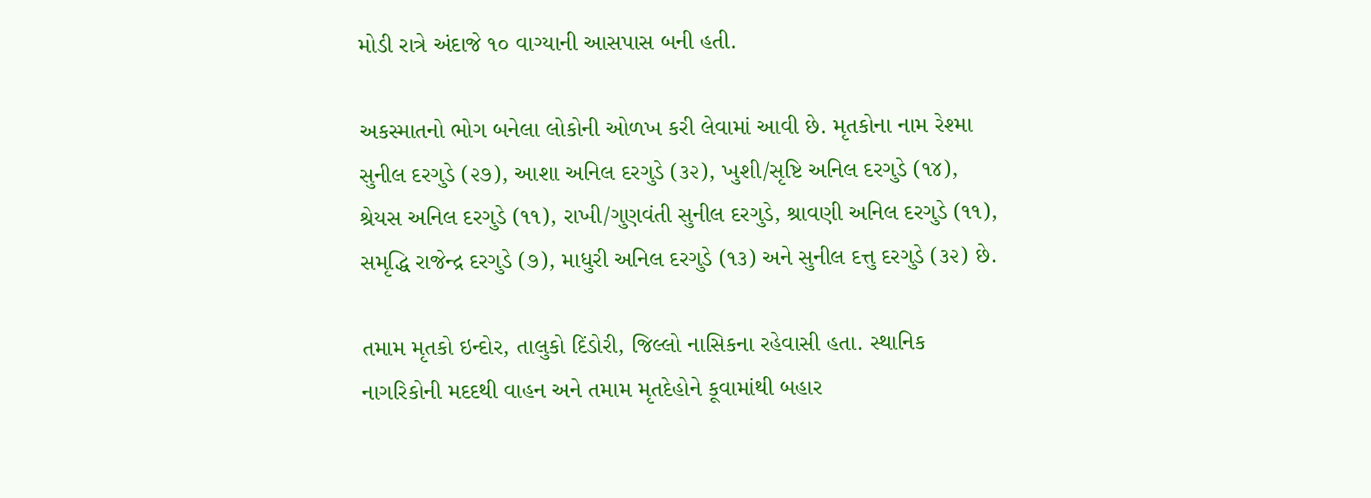મોડી રાત્રે અંદાજે ૧૦ વાગ્યાની આસપાસ બની હતી.

અકસ્માતનો ભોગ બનેલા લોકોની ઓળખ કરી લેવામાં આવી છે. મૃતકોના નામ રેશ્મા સુનીલ દરગુડે (૨૭), આશા અનિલ દરગુડે (૩૨), ખુશી/સૃષ્ટિ અનિલ દરગુડે (૧૪), શ્રેયસ અનિલ દરગુડે (૧૧), રાખી/ગુણવંતી સુનીલ દરગુડે, શ્રાવણી અનિલ દરગુડે (૧૧), સમૃદ્ધિ રાજેન્દ્ર દરગુડે (૭), માધુરી અનિલ દરગુડે (૧૩) અને સુનીલ દત્તુ દરગુડે (૩૨) છે.

તમામ મૃતકો ઇન્દોર, તાલુકો દિંડોરી, જિલ્લો નાસિકના રહેવાસી હતા. સ્થાનિક નાગરિકોની મદદથી વાહન અને તમામ મૃતદેહોને કૂવામાંથી બહાર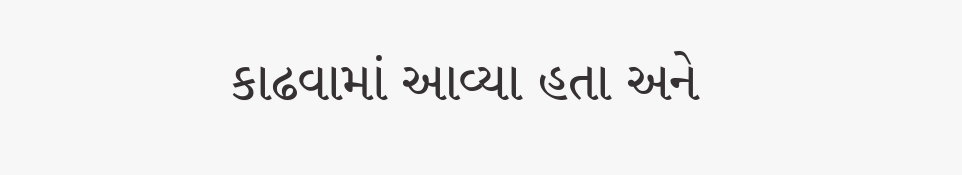કાઢવામાં આવ્યા હતા અને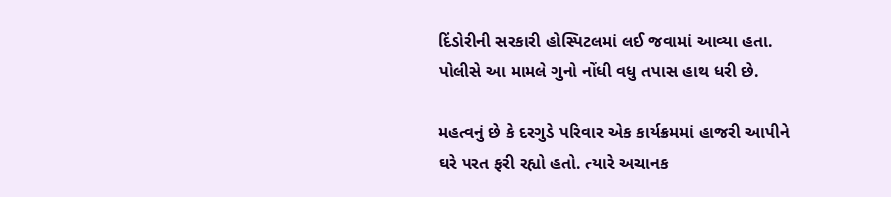દિંડોરીની સરકારી હોસ્પિટલમાં લઈ જવામાં આવ્યા હતા. પોલીસે આ મામલે ગુનો નોંધી વધુ તપાસ હાથ ધરી છે.

મહત્વનું છે કે દરગુડે પરિવાર એક કાર્યક્રમમાં હાજરી આપીને ઘરે પરત ફરી રહ્યો હતો. ત્યારે અચાનક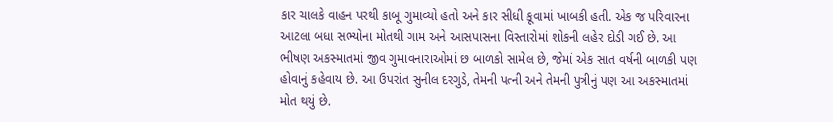કાર ચાલકે વાહન પરથી કાબૂ ગુમાવ્યો હતો અને કાર સીધી કૂવામાં ખાબકી હતી. એક જ પરિવારના આટલા બધા સભ્યોના મોતથી ગામ અને આસપાસના વિસ્તારોમાં શોકની લહેર દોડી ગઈ છે. આ ભીષણ અકસ્માતમાં જીવ ગુમાવનારાઓમાં છ બાળકો સામેલ છે, જેમાં એક સાત વર્ષની બાળકી પણ હોવાનું કહેવાય છે. આ ઉપરાંત સુનીલ દરગુડે, તેમની પત્ની અને તેમની પુત્રીનું પણ આ અકસ્માતમાં મોત થયું છે.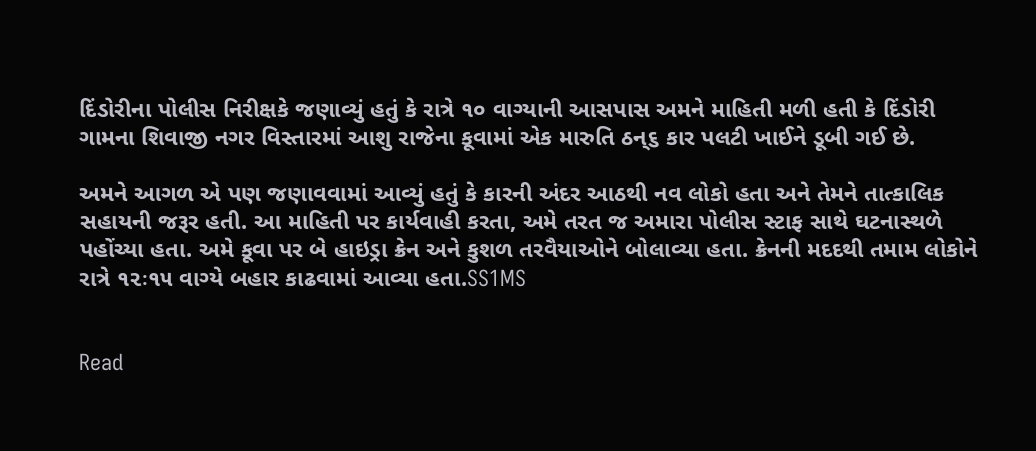દિંડોરીના પોલીસ નિરીક્ષકે જણાવ્યું હતું કે રાત્રે ૧૦ વાગ્યાની આસપાસ અમને માહિતી મળી હતી કે દિંડોરી ગામના શિવાજી નગર વિસ્તારમાં આશુ રાજેના કૂવામાં એક મારુતિ ઠન્૬ કાર પલટી ખાઈને ડૂબી ગઈ છે.

અમને આગળ એ પણ જણાવવામાં આવ્યું હતું કે કારની અંદર આઠથી નવ લોકો હતા અને તેમને તાત્કાલિક સહાયની જરૂર હતી. આ માહિતી પર કાર્યવાહી કરતા, અમે તરત જ અમારા પોલીસ સ્ટાફ સાથે ઘટનાસ્થળે પહોંચ્યા હતા. અમે કૂવા પર બે હાઇડ્રા ક્રેન અને કુશળ તરવૈયાઓને બોલાવ્યા હતા. ક્રેનની મદદથી તમામ લોકોને રાત્રે ૧૨ઃ૧૫ વાગ્યે બહાર કાઢવામાં આવ્યા હતા.SS1MS


Read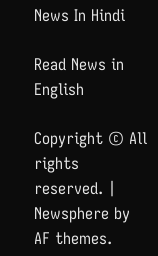News In Hindi

Read News in English

Copyright © All rights reserved. | Newsphere by AF themes.